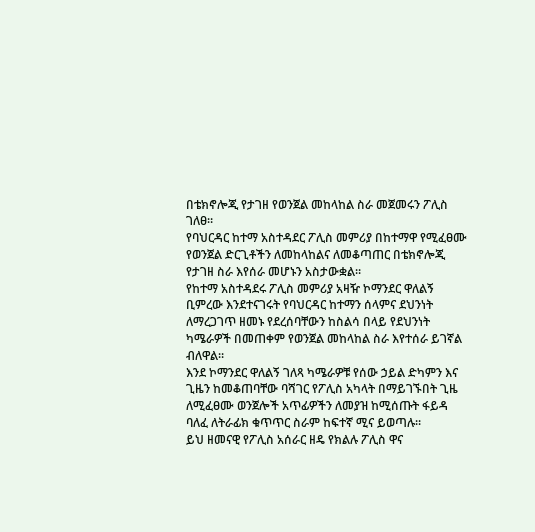በቴክኖሎጂ የታገዘ የወንጀል መከላከል ስራ መጀመሩን ፖሊስ ገለፀ።
የባህርዳር ከተማ አስተዳደር ፖሊስ መምሪያ በከተማዋ የሚፈፀሙ የወንጀል ድርጊቶችን ለመከላከልና ለመቆጣጠር በቴክኖሎጂ የታገዘ ስራ እየሰራ መሆኑን አስታውቋል።
የከተማ አስተዳደሩ ፖሊስ መምሪያ አዛዥ ኮማንደር ዋለልኝ ቢምረው እንደተናገሩት የባህርዳር ከተማን ሰላምና ደህንነት ለማረጋገጥ ዘመኑ የደረሰባቸውን ከስልሳ በላይ የደህንነት ካሜራዎች በመጠቀም የወንጀል መከላከል ስራ እየተሰራ ይገኛል ብለዋል።
እንደ ኮማንደር ዋለልኝ ገለጻ ካሜራዎቹ የሰው ኃይል ድካምን እና ጊዜን ከመቆጠባቸው ባሻገር የፖሊስ አካላት በማይገኙበት ጊዜ ለሚፈፀሙ ወንጀሎች አጥፊዎችን ለመያዝ ከሚሰጡት ፋይዳ ባለፈ ለትራፊክ ቁጥጥር ስራም ከፍተኛ ሚና ይወጣሉ።
ይህ ዘመናዊ የፖሊስ አሰራር ዘዴ የክልሉ ፖሊስ ዋና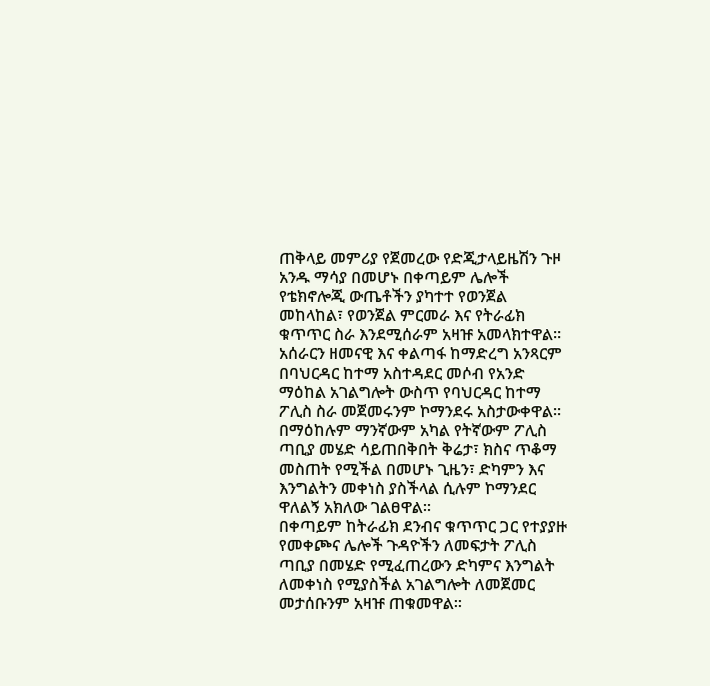ጠቅላይ መምሪያ የጀመረው የድጂታላይዜሽን ጉዞ አንዱ ማሳያ በመሆኑ በቀጣይም ሌሎች የቴክኖሎጂ ውጤቶችን ያካተተ የወንጀል መከላከል፣ የወንጀል ምርመራ እና የትራፊክ ቁጥጥር ስራ እንደሚሰራም አዛዡ አመላክተዋል።
አሰራርን ዘመናዊ እና ቀልጣፋ ከማድረግ አንጻርም በባህርዳር ከተማ አስተዳደር መሶብ የአንድ ማዕከል አገልግሎት ውስጥ የባህርዳር ከተማ ፖሊስ ስራ መጀመሩንም ኮማንደሩ አስታውቀዋል።
በማዕከሉም ማንኛውም አካል የትኛውም ፖሊስ ጣቢያ መሄድ ሳይጠበቅበት ቅሬታ፣ ክስና ጥቆማ መስጠት የሚችል በመሆኑ ጊዜን፣ ድካምን እና እንግልትን መቀነስ ያስችላል ሲሉም ኮማንደር ዋለልኝ አክለው ገልፀዋል።
በቀጣይም ከትራፊክ ደንብና ቁጥጥር ጋር የተያያዙ የመቀጮና ሌሎች ጉዳዮችን ለመፍታት ፖሊስ ጣቢያ በመሄድ የሚፈጠረውን ድካምና እንግልት ለመቀነስ የሚያስችል አገልግሎት ለመጀመር መታሰቡንም አዛዡ ጠቁመዋል።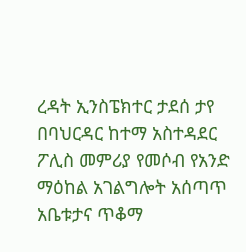ረዳት ኢንስፔክተር ታደሰ ታየ በባህርዳር ከተማ አስተዳደር ፖሊስ መምሪያ የመሶብ የአንድ ማዕከል አገልግሎት አሰጣጥ አቤቱታና ጥቆማ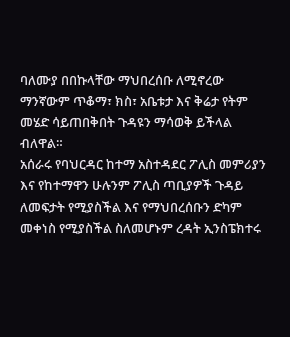ባለሙያ በበኩላቸው ማህበረሰቡ ለሚኖረው ማንኛውም ጥቆማ፣ ክስ፣ አቤቱታ እና ቅሬታ የትም መሄድ ሳይጠበቅበት ጉዳዩን ማሳወቅ ይችላል ብለዋል።
አሰራሩ የባህርዳር ከተማ አስተዳደር ፖሊስ መምሪያን እና የከተማዋን ሁሉንም ፖሊስ ጣቢያዎች ጉዳይ ለመፍታት የሚያስችል እና የማህበረሰቡን ድካም መቀነስ የሚያስችል ስለመሆኑም ረዳት ኢንስፔክተሩ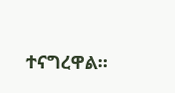ተናግረዋል።